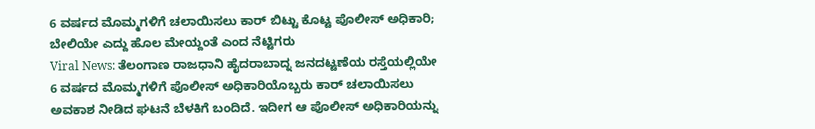6 ವರ್ಷದ ಮೊಮ್ಮಗಳಿಗೆ ಚಲಾಯಿಸಲು ಕಾರ್ ಬಿಟ್ಟು ಕೊಟ್ಟ ಪೊಲೀಸ್ ಅಧಿಕಾರಿ; ಬೇಲಿಯೇ ಎದ್ದು ಹೊಲ ಮೇಯ್ದಂತೆ ಎಂದ ನೆಟ್ಟಿಗರು
Viral News: ತೆಲಂಗಾಣ ರಾಜಧಾನಿ ಹೈದರಾಬಾದ್ನ ಜನದಟ್ಟಣೆಯ ರಸ್ತೆಯಲ್ಲಿಯೇ 6 ವರ್ಷದ ಮೊಮ್ಮಗಳಿಗೆ ಪೊಲೀಸ್ ಅಧಿಕಾರಿಯೊಬ್ಬರು ಕಾರ್ ಚಲಾಯಿಸಲು ಅವಕಾಶ ನೀಡಿದ ಘಟನೆ ಬೆಳಕಿಗೆ ಬಂದಿದೆ. ಇದೀಗ ಆ ಪೊಲೀಸ್ ಅಧಿಕಾರಿಯನ್ನು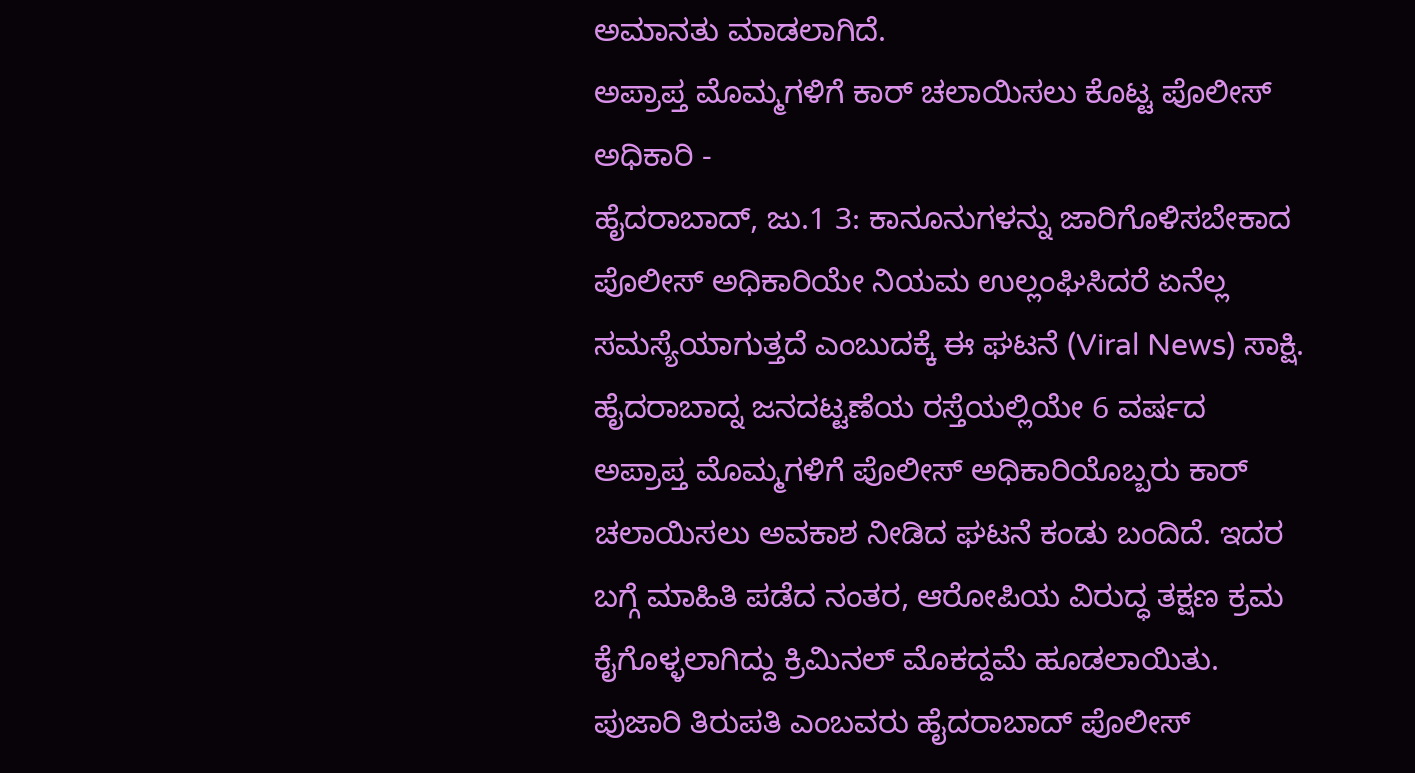ಅಮಾನತು ಮಾಡಲಾಗಿದೆ.
ಅಪ್ರಾಪ್ತ ಮೊಮ್ಮಗಳಿಗೆ ಕಾರ್ ಚಲಾಯಿಸಲು ಕೊಟ್ಟ ಪೊಲೀಸ್ ಅಧಿಕಾರಿ -
ಹೈದರಾಬಾದ್, ಜು.1 3: ಕಾನೂನುಗಳನ್ನು ಜಾರಿಗೊಳಿಸಬೇಕಾದ ಪೊಲೀಸ್ ಅಧಿಕಾರಿಯೇ ನಿಯಮ ಉಲ್ಲಂಘಿಸಿದರೆ ಏನೆಲ್ಲ ಸಮಸ್ಯೆಯಾಗುತ್ತದೆ ಎಂಬುದಕ್ಕೆ ಈ ಘಟನೆ (Viral News) ಸಾಕ್ಷಿ. ಹೈದರಾಬಾದ್ನ ಜನದಟ್ಟಣೆಯ ರಸ್ತೆಯಲ್ಲಿಯೇ 6 ವರ್ಷದ ಅಪ್ರಾಪ್ತ ಮೊಮ್ಮಗಳಿಗೆ ಪೊಲೀಸ್ ಅಧಿಕಾರಿಯೊಬ್ಬರು ಕಾರ್ ಚಲಾಯಿಸಲು ಅವಕಾಶ ನೀಡಿದ ಘಟನೆ ಕಂಡು ಬಂದಿದೆ. ಇದರ ಬಗ್ಗೆ ಮಾಹಿತಿ ಪಡೆದ ನಂತರ, ಆರೋಪಿಯ ವಿರುದ್ಧ ತಕ್ಷಣ ಕ್ರಮ ಕೈಗೊಳ್ಳಲಾಗಿದ್ದು ಕ್ರಿಮಿನಲ್ ಮೊಕದ್ದಮೆ ಹೂಡಲಾಯಿತು.
ಪುಜಾರಿ ತಿರುಪತಿ ಎಂಬವರು ಹೈದರಾಬಾದ್ ಪೊಲೀಸ್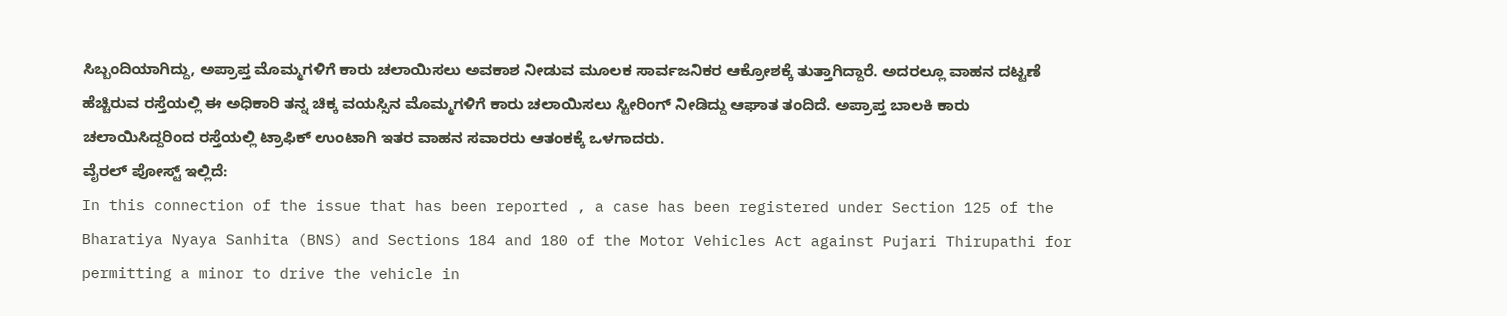ಸಿಬ್ಬಂದಿಯಾಗಿದ್ದು, ಅಪ್ರಾಪ್ತ ಮೊಮ್ಮಗಳಿಗೆ ಕಾರು ಚಲಾಯಿಸಲು ಅವಕಾಶ ನೀಡುವ ಮೂಲಕ ಸಾರ್ವಜನಿಕರ ಆಕ್ರೋಶಕ್ಕೆ ತುತ್ತಾಗಿದ್ದಾರೆ. ಅದರಲ್ಲೂ ವಾಹನ ದಟ್ಟಣೆ ಹೆಚ್ಚಿರುವ ರಸ್ತೆಯಲ್ಲಿ ಈ ಅಧಿಕಾರಿ ತನ್ನ ಚಿಕ್ಕ ವಯಸ್ಸಿನ ಮೊಮ್ಮಗಳಿಗೆ ಕಾರು ಚಲಾಯಿಸಲು ಸ್ಟೀರಿಂಗ್ ನೀಡಿದ್ದು ಆಘಾತ ತಂದಿದೆ. ಅಪ್ರಾಪ್ತ ಬಾಲಕಿ ಕಾರು ಚಲಾಯಿಸಿದ್ದರಿಂದ ರಸ್ತೆಯಲ್ಲಿ ಟ್ರಾಫಿಕ್ ಉಂಟಾಗಿ ಇತರ ವಾಹನ ಸವಾರರು ಆತಂಕಕ್ಕೆ ಒಳಗಾದರು.
ವೈರಲ್ ಪೋಸ್ಟ್ ಇಲ್ಲಿದೆ:
In this connection of the issue that has been reported , a case has been registered under Section 125 of the Bharatiya Nyaya Sanhita (BNS) and Sections 184 and 180 of the Motor Vehicles Act against Pujari Thirupathi for permitting a minor to drive the vehicle in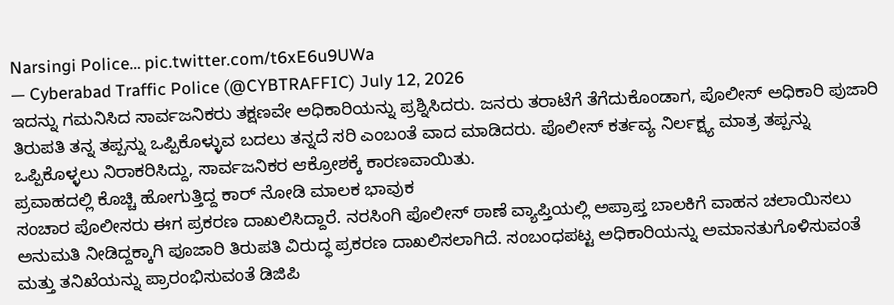Narsingi Police… pic.twitter.com/t6xE6u9UWa
— Cyberabad Traffic Police (@CYBTRAFFIC) July 12, 2026
ಇದನ್ನು ಗಮನಿಸಿದ ಸಾರ್ವಜನಿಕರು ತಕ್ಷಣವೇ ಅಧಿಕಾರಿಯನ್ನು ಪ್ರಶ್ನಿಸಿದರು. ಜನರು ತರಾಟೆಗೆ ತೆಗೆದುಕೊಂಡಾಗ, ಪೊಲೀಸ್ ಅಧಿಕಾರಿ ಪುಜಾರಿ ತಿರುಪತಿ ತನ್ನ ತಪ್ಪನ್ನು ಒಪ್ಪಿಕೊಳ್ಳುವ ಬದಲು ತನ್ನದೆ ಸರಿ ಎಂಬಂತೆ ವಾದ ಮಾಡಿದರು. ಪೊಲೀಸ್ ಕರ್ತವ್ಯ ನಿರ್ಲಕ್ಷ್ಯ ಮಾತ್ರ ತಪ್ಪನ್ನು ಒಪ್ಪಿಕೊಳ್ಳಲು ನಿರಾಕರಿಸಿದ್ದು, ಸಾರ್ವಜನಿಕರ ಆಕ್ರೋಶಕ್ಕೆ ಕಾರಣವಾಯಿತು.
ಪ್ರವಾಹದಲ್ಲಿ ಕೊಚ್ಚಿ ಹೋಗುತ್ತಿದ್ದ ಕಾರ್ ನೋಡಿ ಮಾಲಕ ಭಾವುಕ
ಸಂಚಾರ ಪೊಲೀಸರು ಈಗ ಪ್ರಕರಣ ದಾಖಲಿಸಿದ್ದಾರೆ. ನರಸಿಂಗಿ ಪೊಲೀಸ್ ಠಾಣೆ ವ್ಯಾಪ್ತಿಯಲ್ಲಿ ಅಪ್ರಾಪ್ತ ಬಾಲಕಿಗೆ ವಾಹನ ಚಲಾಯಿಸಲು ಅನುಮತಿ ನೀಡಿದ್ದಕ್ಕಾಗಿ ಪೂಜಾರಿ ತಿರುಪತಿ ವಿರುದ್ಧ ಪ್ರಕರಣ ದಾಖಲಿಸಲಾಗಿದೆ. ಸಂಬಂಧಪಟ್ಟ ಅಧಿಕಾರಿಯನ್ನು ಅಮಾನತುಗೊಳಿಸುವಂತೆ ಮತ್ತು ತನಿಖೆಯನ್ನು ಪ್ರಾರಂಭಿಸುವಂತೆ ಡಿಜಿಪಿ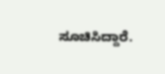ಸೂಚಿಸಿದ್ದಾರೆ.